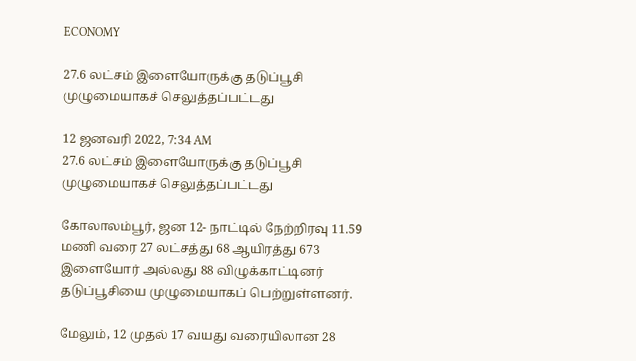ECONOMY

27.6 லட்சம் இளையோருக்கு தடுப்பூசி முழுமையாகச் செலுத்தப்பட்டது

12 ஜனவரி 2022, 7:34 AM
27.6 லட்சம் இளையோருக்கு தடுப்பூசி முழுமையாகச் செலுத்தப்பட்டது

கோலாலம்பூர், ஜன 12- நாட்டில் நேற்றிரவு 11.59 மணி வரை 27 லட்சத்து 68 ஆயிரத்து 673 இளையோர் அல்லது 88 விழுக்காட்டினர்  தடுப்பூசியை முழுமையாகப் பெற்றுள்ளனர்.

மேலும், 12 முதல் 17 வயது வரையிலான 28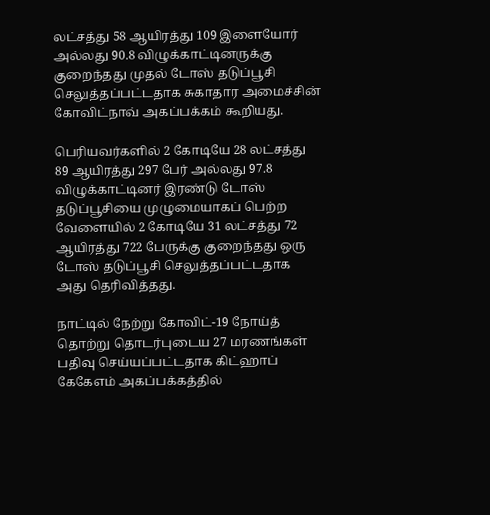லட்சத்து 58 ஆயிரத்து 109 இளையோர் அல்லது 90.8 விழுக்காட்டினருக்கு குறைந்தது முதல் டோஸ் தடுப்பூசி செலுத்தப்பட்டதாக சுகாதார அமைச்சின் கோவிட்நாவ் அகப்பக்கம் கூறியது.

பெரியவர்களில் 2 கோடியே 28 லட்சத்து 89 ஆயிரத்து 297 பேர் அல்லது 97.8 விழுக்காட்டினர் இரண்டு டோஸ் தடுப்பூசியை முழுமையாகப் பெற்ற வேளையில் 2 கோடியே 31 லட்சத்து 72 ஆயிரத்து 722 பேருக்கு குறைந்தது ஒரு டோஸ் தடுப்பூசி செலுத்தப்பட்டதாக அது தெரிவித்தது.

நாட்டில் நேற்று கோவிட்-19 நோய்த் தொற்று தொடர்புடைய 27 மரணங்கள் பதிவு செய்யப்பட்டதாக கிட்ஹாப் கேகேஎம் அகப்பக்கத்தில்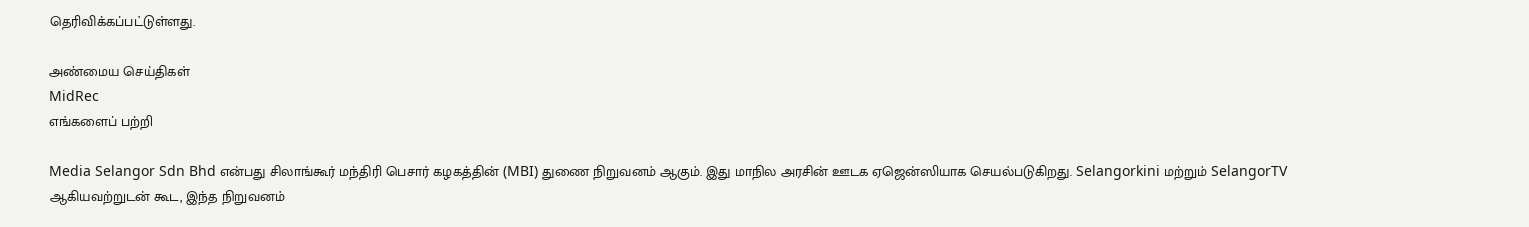தெரிவிக்கப்பட்டுள்ளது.

அண்மைய செய்திகள்
MidRec
எங்களைப் பற்றி

Media Selangor Sdn Bhd என்பது சிலாங்கூர் மந்திரி பெசார் கழகத்தின் (MBI) துணை நிறுவனம் ஆகும். இது மாநில அரசின் ஊடக ஏஜென்ஸியாக செயல்படுகிறது. Selangorkini மற்றும் SelangorTV ஆகியவற்றுடன் கூட, இந்த நிறுவனம்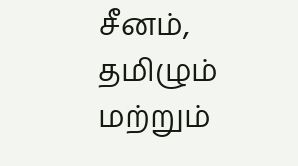சீனம், தமிழும் மற்றும்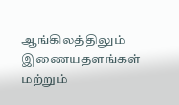ஆங்கிலத்திலும் இணையதளங்கள் மற்றும்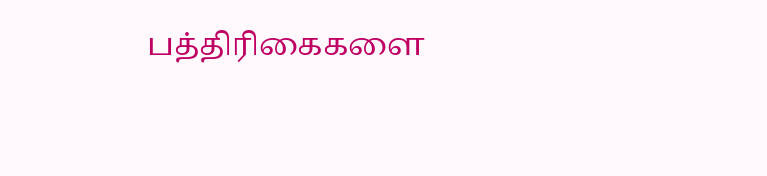பத்திரிகைகளை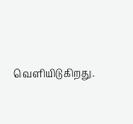வெளியிடுகிறது.